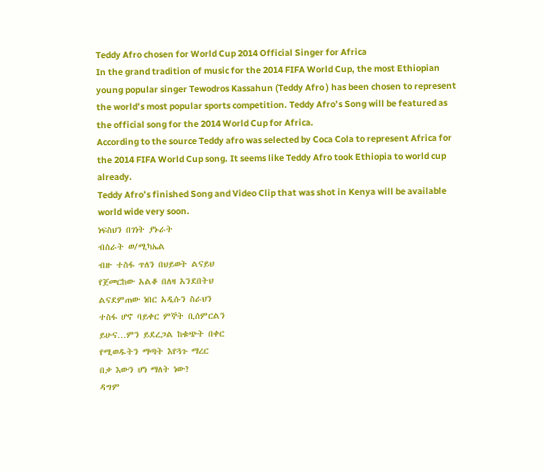Teddy Afro chosen for World Cup 2014 Official Singer for Africa
In the grand tradition of music for the 2014 FIFA World Cup, the most Ethiopian young popular singer Tewodros Kassahun (Teddy Afro ) has been chosen to represent the world’s most popular sports competition. Teddy Afro’s Song will be featured as the official song for the 2014 World Cup for Africa.
According to the source Teddy afro was selected by Coca Cola to represent Africa for the 2014 FIFA World Cup song. It seems like Teddy Afro took Ethiopia to world cup already.
Teddy Afro’s finished Song and Video Clip that was shot in Kenya will be available world wide very soon.
ነፍስህን በገነት ያኑራት
ብስራት ወ/ሚካኤል
ብዙ ተስፋ ጥለን በህይወት ልናይህ
የጀመርከው አልቆ በለዛ አንደበትህ
ልናደምጠው ነበር አዲሱን ስራህን
ተስፋ ሆኖ ባይቀር ምኞት ቢሰምርልን
ይሁና…ምን ይደረጋል ከቁጭት በቀር
የሚወዱትን ማጣት እየጓጉ ማረር
በቃ እውን ሆነ ማለት ነው?
ዳግም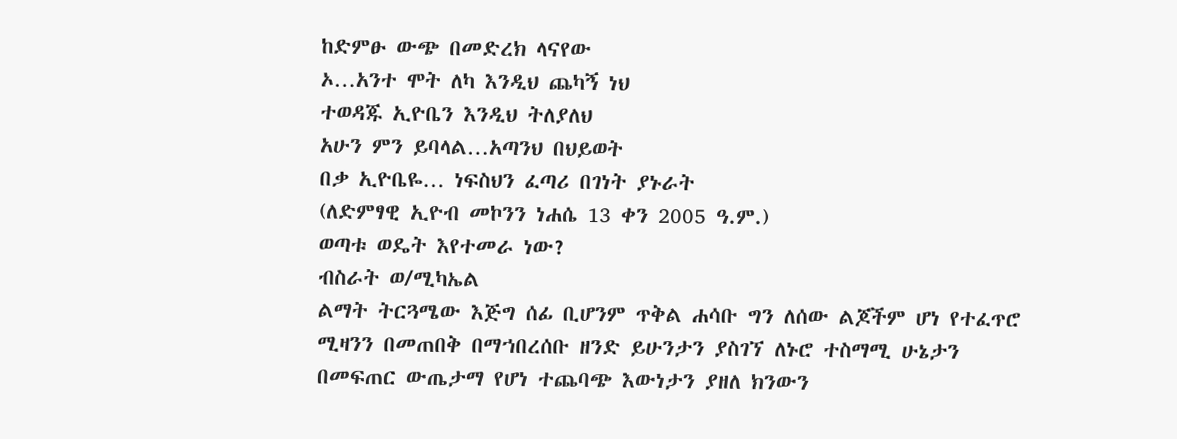ከድምፁ ውጭ በመድረክ ላናየው
ኦ…አንተ ሞት ለካ እንዲህ ጨካኝ ነህ
ተወዳጁ ኢዮቤን እንዲህ ትለያለህ
አሁን ምን ይባላል…አጣንህ በህይወት
በቃ ኢዮቤዬ… ነፍስህን ፈጣሪ በገነት ያኑራት
(ለድምፃዊ ኢዮብ መኮንን ነሐሴ 13 ቀን 2005 ዓ.ም.)
ወጣቱ ወዴት እየተመራ ነው?
ብስራት ወ/ሚካኤል
ልማት ትርጓሜው እጅግ ሰፊ ቢሆንም ጥቅል ሐሳቡ ግን ለሰው ልጆችም ሆነ የተፈጥሮ ሚዛንን በመጠበቅ በማኀበረሰቡ ዘንድ ይሁንታን ያስገኘ ለኑሮ ተስማሚ ሁኔታን በመፍጠር ውጤታማ የሆነ ተጨባጭ እውነታን ያዘለ ክንውን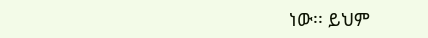ነው፡፡ ይህም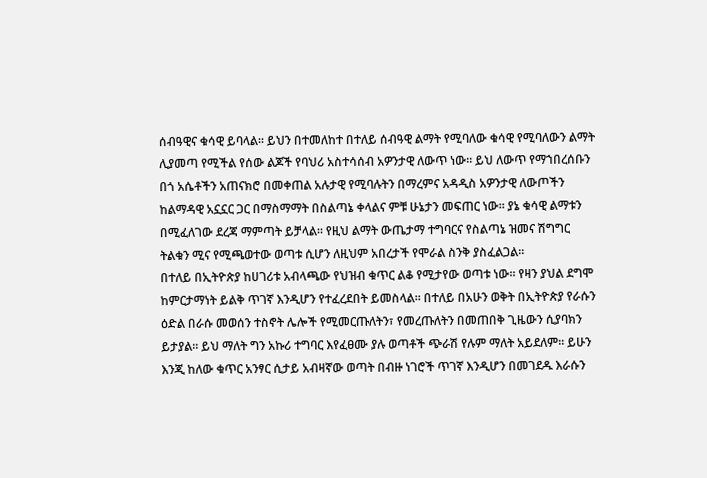ሰብዓዊና ቁሳዊ ይባላል፡፡ ይህን በተመለከተ በተለይ ሰብዓዊ ልማት የሚባለው ቁሳዊ የሚባለውን ልማት ሊያመጣ የሚችል የሰው ልጆች የባህሪ አስተሳሰብ አዎንታዊ ለውጥ ነው፡፡ ይህ ለውጥ የማኀበረሰቡን በጎ አሴቶችን አጠናክሮ በመቀጠል አሉታዊ የሚባሉትን በማረምና አዳዲስ አዎንታዊ ለውጦችን ከልማዳዊ አኗኗር ጋር በማስማማት በስልጣኔ ቀላልና ምቹ ሁኔታን መፍጠር ነው፡፡ ያኔ ቁሳዊ ልማቱን በሚፈለገው ደረጃ ማምጣት ይቻላል፡፡ የዚህ ልማት ውጤታማ ተግባርና የስልጣኔ ዝመና ሽግግር ትልቁን ሚና የሚጫወተው ወጣቱ ሲሆን ለዚህም አበረታች የሞራል ስንቅ ያስፈልጋል፡፡
በተለይ በኢትዮጵያ ከሀገሪቱ አብላጫው የህዝብ ቁጥር ልቆ የሚታየው ወጣቱ ነው፡፡ የዛን ያህል ደግሞ ከምርታማነት ይልቅ ጥገኛ እንዲሆን የተፈረደበት ይመስላል፡፡ በተለይ በአሁን ወቅት በኢትዮጵያ የራሱን ዕድል በራሱ መወሰን ተስኖት ሌሎች የሚመርጡለትን፣ የመረጡለትን በመጠበቅ ጊዜውን ሲያባክን ይታያል፡፡ ይህ ማለት ግን አኩሪ ተግባር እየፈፀሙ ያሉ ወጣቶች ጭራሽ የሉም ማለት አይደለም፡፡ ይሁን እንጂ ከለው ቁጥር አንፃር ሲታይ አብዛኛው ወጣት በብዙ ነገሮች ጥገኛ እንዲሆን በመገደዱ እራሱን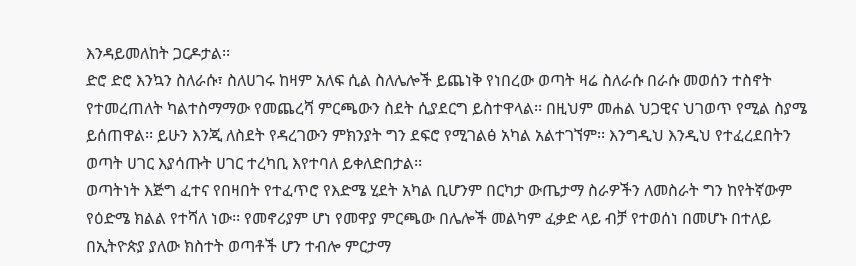እንዳይመለከት ጋርዶታል፡፡
ድሮ ድሮ እንኳን ስለራሱ፣ ስለሀገሩ ከዛም አለፍ ሲል ስለሌሎች ይጨነቅ የነበረው ወጣት ዛሬ ስለራሱ በራሱ መወሰን ተስኖት የተመረጠለት ካልተስማማው የመጨረሻ ምርጫውን ስደት ሲያደርግ ይስተዋላል፡፡ በዚህም መሐል ህጋዊና ህገወጥ የሚል ስያሜ ይሰጠዋል፡፡ ይሁን እንጂ ለስደት የዳረገውን ምክንያት ግን ደፍሮ የሚገልፅ አካል አልተገኘም፡፡ እንግዲህ እንዲህ የተፈረደበትን ወጣት ሀገር እያሳጡት ሀገር ተረካቢ እየተባለ ይቀለድበታል፡፡
ወጣትነት እጅግ ፈተና የበዛበት የተፈጥሮ የእድሜ ሂደት አካል ቢሆንም በርካታ ውጤታማ ስራዎችን ለመስራት ግን ከየትኛውም የዕድሜ ክልል የተሻለ ነው፡፡ የመኖሪያም ሆነ የመዋያ ምርጫው በሌሎች መልካም ፈቃድ ላይ ብቻ የተወሰነ በመሆኑ በተለይ በኢትዮጵያ ያለው ክስተት ወጣቶች ሆን ተብሎ ምርታማ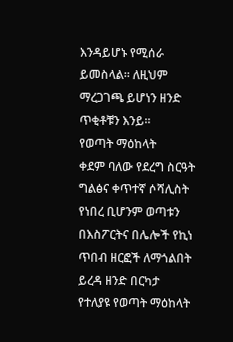እንዳይሆኑ የሚሰራ ይመስላል፡፡ ለዚህም ማረጋገጫ ይሆነን ዘንድ ጥቂቶቹን እንይ፡፡
የወጣት ማዕከላት
ቀደም ባለው የደረግ ስርዓት ግልፅና ቀጥተኛ ሶሻሊስት የነበረ ቢሆንም ወጣቱን በእስፖርትና በሌሎች የኪነ ጥበብ ዘርፎች ለማጎልበት ይረዳ ዘንድ በርካታ የተለያዩ የወጣት ማዕከላት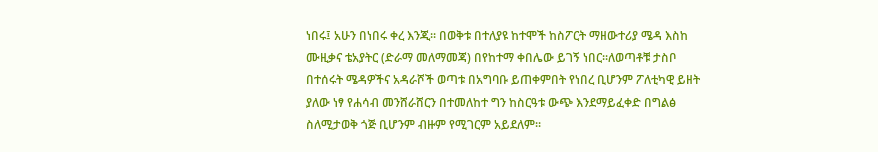ነበሩ፤ አሁን በነበሩ ቀረ እንጂ፡፡ በወቅቱ በተለያዩ ከተሞች ከስፖርት ማዘውተሪያ ሜዳ እስከ ሙዚቃና ቴአያትር (ድራማ መለማመጃ) በየከተማ ቀበሌው ይገኝ ነበር፡፡ለወጣቶቹ ታስቦ በተሰሩት ሜዳዎችና አዳራሾች ወጣቱ በአግባቡ ይጠቀምበት የነበረ ቢሆንም ፖለቲካዊ ይዘት ያለው ነፃ የሐሳብ መንሸራሸርን በተመለከተ ግን ከስርዓቱ ውጭ እንደማይፈቀድ በግልፅ ስለሚታወቅ ጎጅ ቢሆንም ብዙም የሚገርም አይደለም፡፡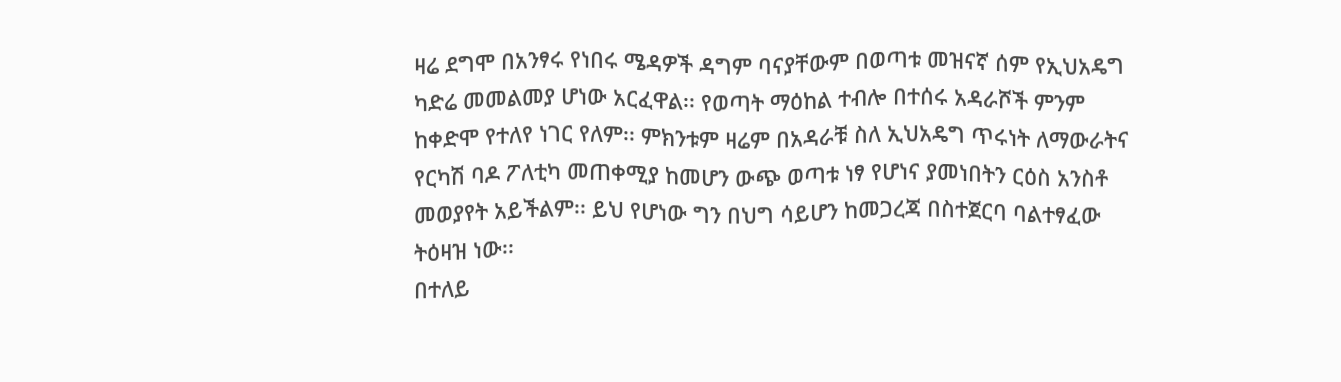ዛሬ ደግሞ በአንፃሩ የነበሩ ሜዳዎች ዳግም ባናያቸውም በወጣቱ መዝናኛ ሰም የኢህአዴግ ካድሬ መመልመያ ሆነው አርፈዋል፡፡ የወጣት ማዕከል ተብሎ በተሰሩ አዳራሾች ምንም ከቀድሞ የተለየ ነገር የለም፡፡ ምክንቱም ዛሬም በአዳራቹ ስለ ኢህአዴግ ጥሩነት ለማውራትና የርካሽ ባዶ ፖለቲካ መጠቀሚያ ከመሆን ውጭ ወጣቱ ነፃ የሆነና ያመነበትን ርዕስ አንስቶ መወያየት አይችልም፡፡ ይህ የሆነው ግን በህግ ሳይሆን ከመጋረጃ በስተጀርባ ባልተፃፈው ትዕዛዝ ነው፡፡
በተለይ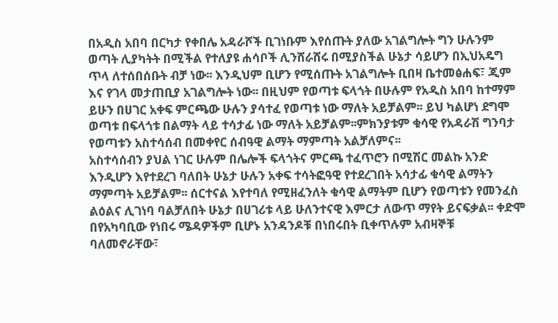በአዲስ አበባ በርካታ የቀበሌ አዳራሾች ቢገነቡም እየሰጡት ያለው አገልግሎት ግን ሁሉንም ወጣት ሊያካትት በሚችል የተለያዩ ሐሳቦች ሊንሸራሸሩ በሚያስችል ሁኔታ ሳይሆን በኢህአዴግ ጥላ ለተሰበሰቡት ብቻ ነው፡፡ እንዲህም ቢሆን የሚሰጡት አገልግሎት ቢበዛ ቤተመፅሐፍ፣ ጂም እና የገላ መታጠቢያ አገልግሎት ነው፡፡ በዚህም የወጣቱ ፍላጎት በሁሉም የአዲስ አበባ ከተማም ይሁን በሀገር አቀፍ ምርጫው ሁሉን ያሳተፈ የወጣቱ ነው ማለት አይቻልም፡፡ ይህ ካልሆነ ደግሞ ወጣቱ በፍላጎቱ በልማት ላይ ተሳታፊ ነው ማለት አይቻልም፡፡ምክንያቱም ቁሳዊ የአዳራሽ ግንባታ የወጣቱን አስተሳሰብ በመቀየር ሰብዓዊ ልማት ማምጣት አልቻለምና፡፡
አስተሳሰብን ያህል ነገር ሁሉም በሌሎች ፍላጎትና ምርጫ ተፈጥሮን በሚሽር መልኩ አንድ እንዲሆን እየተደረገ ባለበት ሁኔታ ሁሉን አቀፍ ተሳትፎዓዊ የተደረገበት አሳታፊ ቁሳዊ ልማትን ማምጣት አይቻልም፡፡ ሰርተናል እየተባለ የሚዘፈንለት ቁሳዊ ልማትም ቢሆን የወጣቱን የመንፈስ ልዕልና ሊገነባ ባልቻለበት ሁኔታ በሀገሪቱ ላይ ሁለንተናዊ እምርታ ለውጥ ማየት ይናፍቃል፡፡ ቀድሞ በየአካባቢው የነበሩ ሜዳዎችም ቢሆኑ አንዳንዶቹ በነበሩበት ቢቀጥሉም አብዛኞቹ ባለመኖራቸው፣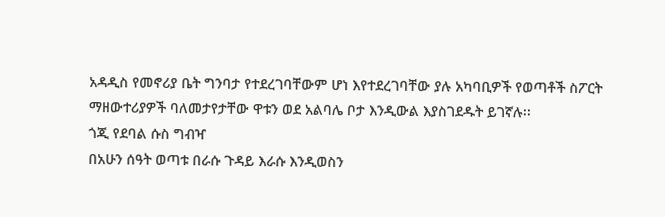አዳዲስ የመኖሪያ ቤት ግንባታ የተደረገባቸውም ሆነ እየተደረገባቸው ያሉ አካባቢዎች የወጣቶች ስፖርት ማዘውተሪያዎች ባለመታየታቸው ዋቱን ወደ አልባሌ ቦታ እንዲውል እያስገደዱት ይገኛሉ፡፡
ጎጂ የደባል ሱስ ግብዣ
በአሁን ሰዓት ወጣቱ በራሱ ጉዳይ እራሱ እንዲወስን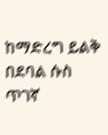ከማድረግ ይልቅ በደባል ሱስ ጥገኛ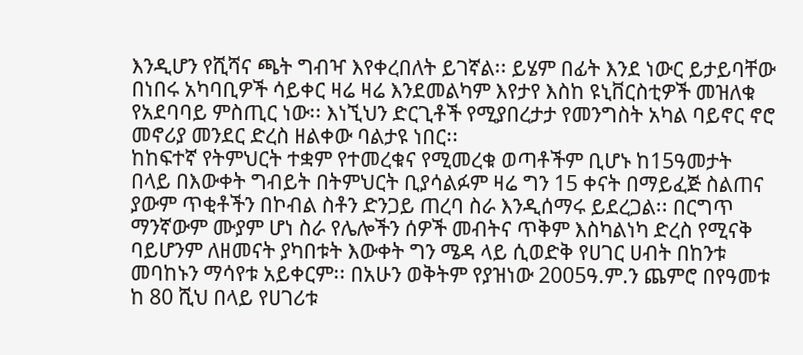እንዲሆን የሺሻና ጫት ግብዣ እየቀረበለት ይገኛል፡፡ ይሄም በፊት እንደ ነውር ይታይባቸው በነበሩ አካባቢዎች ሳይቀር ዛሬ ዛሬ እንደመልካም እየታየ እስከ ዩኒቨርስቲዎች መዝለቁ የአደባባይ ምስጢር ነው፡፡ እነኚህን ድርጊቶች የሚያበረታታ የመንግስት አካል ባይኖር ኖሮ መኖሪያ መንደር ድረስ ዘልቀው ባልታዩ ነበር፡፡
ከከፍተኛ የትምህርት ተቋም የተመረቁና የሚመረቁ ወጣቶችም ቢሆኑ ከ15ዓመታት በላይ በእውቀት ግብይት በትምህርት ቢያሳልፉም ዛሬ ግን 15 ቀናት በማይፈጅ ስልጠና ያውም ጥቂቶችን በኮብል ስቶን ድንጋይ ጠረባ ስራ እንዲሰማሩ ይደረጋል፡፡ በርግጥ ማንኛውም ሙያም ሆነ ስራ የሌሎችን ሰዎች መብትና ጥቅም እስካልነካ ድረስ የሚናቅ ባይሆንም ለዘመናት ያካበቱት እውቀት ግን ሜዳ ላይ ሲወድቅ የሀገር ሀብት በከንቱ መባከኑን ማሳየቱ አይቀርም፡፡ በአሁን ወቅትም የያዝነው 2005ዓ.ም.ን ጨምሮ በየዓመቱ ከ 80 ሺህ በላይ የሀገሪቱ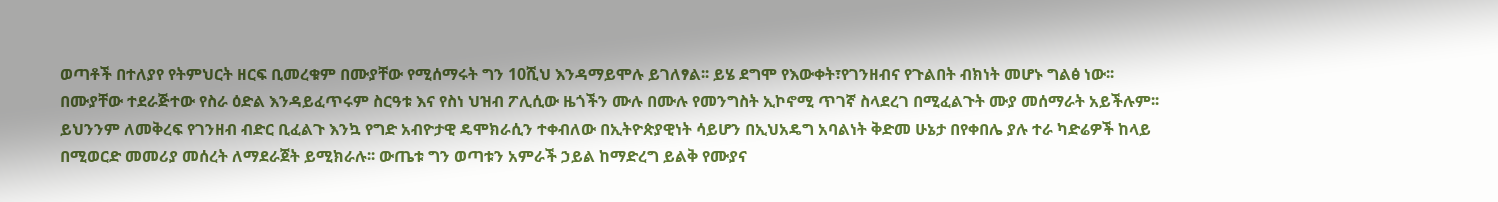ወጣቶች በተለያየ የትምህርት ዘርፍ ቢመረቁም በሙያቸው የሚሰማሩት ግን 10ሺህ እንዳማይሞሉ ይገለፃል፡፡ ይሄ ደግሞ የእውቀት፣የገንዘብና የጉልበት ብክነት መሆኑ ግልፅ ነው፡፡
በሙያቸው ተደራጅተው የስራ ዕድል እንዳይፈጥሩም ስርዓቱ እና የስነ ህዝብ ፖሊሲው ዜጎችን ሙሉ በሙሉ የመንግስት ኢኮኖሚ ጥገኛ ስላደረገ በሚፈልጉት ሙያ መሰማራት አይችሉም፡፡ ይህንንም ለመቅረፍ የገንዘብ ብድር ቢፈልጉ እንኳ የግድ አብዮታዊ ዴሞክራሲን ተቀብለው በኢትዮጵያዊነት ሳይሆን በኢህአዴግ አባልነት ቅድመ ሁኔታ በየቀበሌ ያሉ ተራ ካድሬዎች ከላይ በሚወርድ መመሪያ መሰረት ለማደራጀት ይሚክራሉ፡፡ ውጤቱ ግን ወጣቱን አምራች ኃይል ከማድረግ ይልቅ የሙያና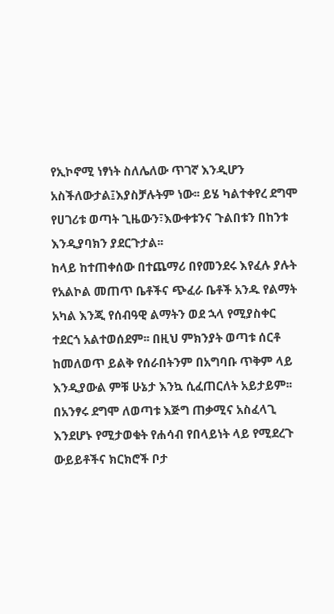የኢኮኖሚ ነፃነት ስለሌለው ጥገኛ እንዲሆን አስችለውታል፤እያስቻሉትም ነው፡፡ ይሄ ካልተቀየረ ደግሞ የሀገሪቱ ወጣት ጊዜውን፣እውቀቱንና ጉልበቱን በከንቱ እንዲያባክን ያደርጉታል፡፡
ከላይ ከተጠቀሰው በተጨማሪ በየመንደሩ እየፈሉ ያሉት የአልኮል መጠጥ ቤቶችና ጭፈራ ቤቶች አንዱ የልማት አካል እንጂ የሰብዓዊ ልማትን ወደ ኋላ የሚያስቀር ተደርጎ አልተወሰደም፡፡ በዚህ ምክንያት ወጣቱ ሰርቶ ከመለወጥ ይልቅ የሰራበትንም በአግባቡ ጥቅም ላይ እንዲያውል ምቹ ሁኔታ እንኳ ሲፈጠርለት አይታይም፡፡
በአንፃሩ ደግሞ ለወጣቱ እጅግ ጠቃሚና አስፈላጊ እንደሆኑ የሚታወቁት የሐሳብ የበላይነት ላይ የሚደረጉ ውይይቶችና ክርክሮች ቦታ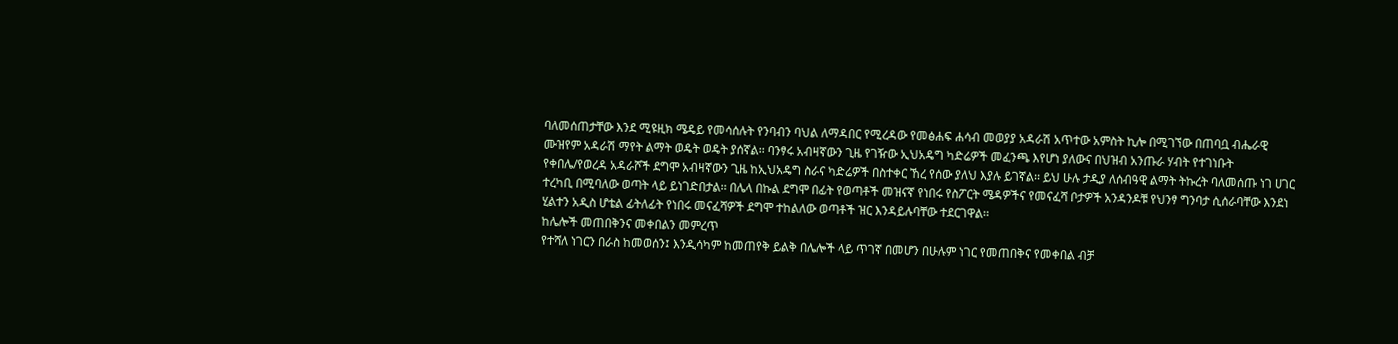ባለመሰጠታቸው እንደ ሚዩዚክ ሜዴይ የመሳሰሉት የንባብን ባህል ለማዳበር የሚረዳው የመፅሐፍ ሐሳብ መወያያ አዳራሽ አጥተው አምስት ኪሎ በሚገኘው በጠባቧ ብሔራዊ ሙዝየም አዳራሽ ማየት ልማት ወዴት ወዴት ያሰኛል፡፡ ባንፃሩ አብዛኛውን ጊዜ የገዥው ኢህአዴግ ካድሬዎች መፈንጫ እየሆነ ያለውና በህዝብ አንጡራ ሃብት የተገነቡት የቀበሌ/የወረዳ አዳራሾች ደግሞ አብዛኛውን ጊዜ ከኢህአዴግ ስራና ካድሬዎች በስተቀር ኸረ የሰው ያለህ እያሉ ይገኛል፡፡ ይህ ሁሉ ታዲያ ለሰብዓዊ ልማት ትኩረት ባለመሰጡ ነገ ሀገር ተረካቢ በሚባለው ወጣት ላይ ይነገድበታል፡፡ በሌላ በኩል ደግሞ በፊት የወጣቶች መዝናኛ የነበሩ የስፖርት ሜዳዎችና የመናፈሻ ቦታዎች አንዳንዶቹ የህንፃ ግንባታ ሲሰራባቸው እንደነ ሂልተን አዲስ ሆቴል ፊትለፊት የነበሩ መናፈሻዎች ደግሞ ተከልለው ወጣቶች ዝር እንዳይሉባቸው ተደርገዋል፡፡
ከሌሎች መጠበቅንና መቀበልን መምረጥ
የተሻለ ነገርን በራስ ከመወሰን፤ እንዲሳካም ከመጠየቅ ይልቅ በሌሎች ላይ ጥገኛ በመሆን በሁሉም ነገር የመጠበቅና የመቀበል ብቻ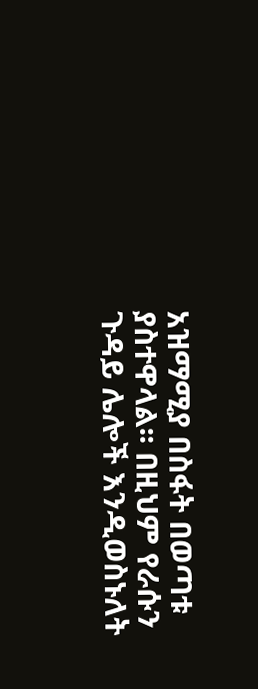አዝማሚያ በስፋት በወጣቱ ያስተዋላል፡፡ በዚህም የራሱን ጉዳይ ሌሎች እንዲወስኑለት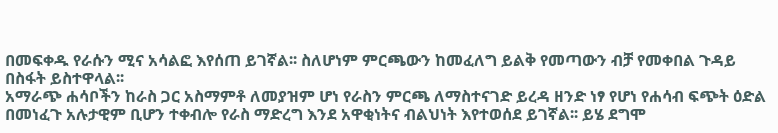በመፍቀዱ የራሱን ሚና አሳልፎ እየሰጠ ይገኛል፡፡ ስለሆነም ምርጫውን ከመፈለግ ይልቅ የመጣውን ብቻ የመቀበል ጉዳይ በስፋት ይስተዋላል፡፡
አማራጭ ሐሳቦችን ከራስ ጋር አስማምቶ ለመያዝም ሆነ የራስን ምርጫ ለማስተናገድ ይረዳ ዘንድ ነፃ የሆነ የሐሳብ ፍጭት ዕድል በመነፈጉ አሉታዊም ቢሆን ተቀብሎ የራስ ማድረግ እንደ አዋቂነትና ብልህነት እየተወሰደ ይገኛል፡፡ ይሄ ደግሞ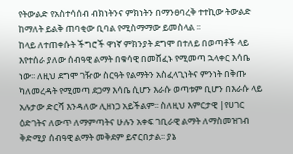የትውልድ የአስተሳሰብ ብክነትንና ምክነትን በማንፀባረቅ ተተኪው ትውልድ ከማለት ይልቅ ጠባቂው ቢባል የሚስማማው ይመስላል ፡፡
ከላይ ለተጠቀሱት ችግሮች ዋነኛ ምክንያት ደግሞ በተለይ በወጣቶች ላይ እየተሰራ ያለው ሰብዓዊ ልማት በቁሳዊ በመሸፈኑ የሚመጣ ኋላቀር እሳቤ ነው፡፡ ለዚህ ደግሞ ገዥው ስርዓት የልማትን አስፈላጊነትና ምንነት በቅጡ ካለመረዳት የሚመጣ ደጋማ እሳቤ ሲሆን እራሱ ወጣቱም ቢሆን በእራሱ ላይ አሉታው ድርሻ እንዳለው ሊዘነጋ አይችልም፡፡ ስለዚህ እምርታዊ |የሀገር ዕድገትና ለውጥ ለማምጣትና ሁሉን አቀፍ ገቢራዊ ልማት ለማስመዝገብ ቅድሚያ ሰብዓዊ ልማት መቅደም ይኖርበታል፡፡ ያኔ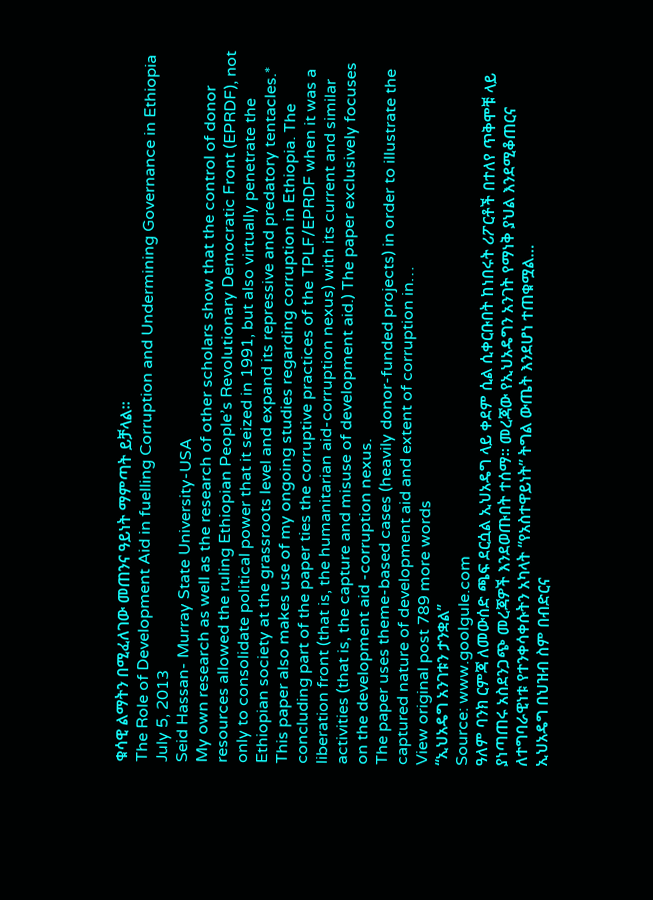ቁሳዊ ልማትን በሚፈለገው መጠንና ዓይነት ማምጣት ይቻላል፡፡
The Role of Development Aid in fuelling Corruption and Undermining Governance in Ethiopia
July 5, 2013
Seid Hassan- Murray State University-USA
My own research as well as the research of other scholars show that the control of donor resources allowed the ruling Ethiopian People’s Revolutionary Democratic Front (EPRDF), not only to consolidate political power that it seized in 1991, but also virtually penetrate the Ethiopian society at the grassroots level and expand its repressive and predatory tentacles.*
This paper also makes use of my ongoing studies regarding corruption in Ethiopia. The concluding part of the paper ties the corruptive practices of the TPLF/EPRDF when it was a liberation front (that is, the humanitarian aid-corruption nexus) with its current and similar activities (that is, the capture and misuse of development aid.) The paper exclusively focuses on the development aid -corruption nexus.
The paper uses theme-based cases (heavily donor-funded projects) in order to illustrate the captured nature of development aid and extent of corruption in…
View original post 789 more words
“ኢህአዴግ አንገቱን ታንቋል”
Source: www.goolgule.com
ዓለም ባንክ ርምጃ ለመውሰድ ጫፍ ደርሷል ኢህአዴግ ላይ ቀደም ሲል ሲቀርቡበት ከነበሩት ሪፖርቶች በተለየ ጥቅሞቹ ላይ ያነጣጠሩ አስደንጋጭ መረጃዎች እንደወጡበት ተሰማ። መረጃው የኢህአዴግን አንገት የማነቅ ያህል እንደሚቆጠርና ለተግባራዊነቱ የተንቀሳቀሱትን አካላት “የአስተዋይነት” ትግል ውጤት እንደሆነ ተጠቁሟል…
ኢህአዴግ በህዝብ ስም በብድርና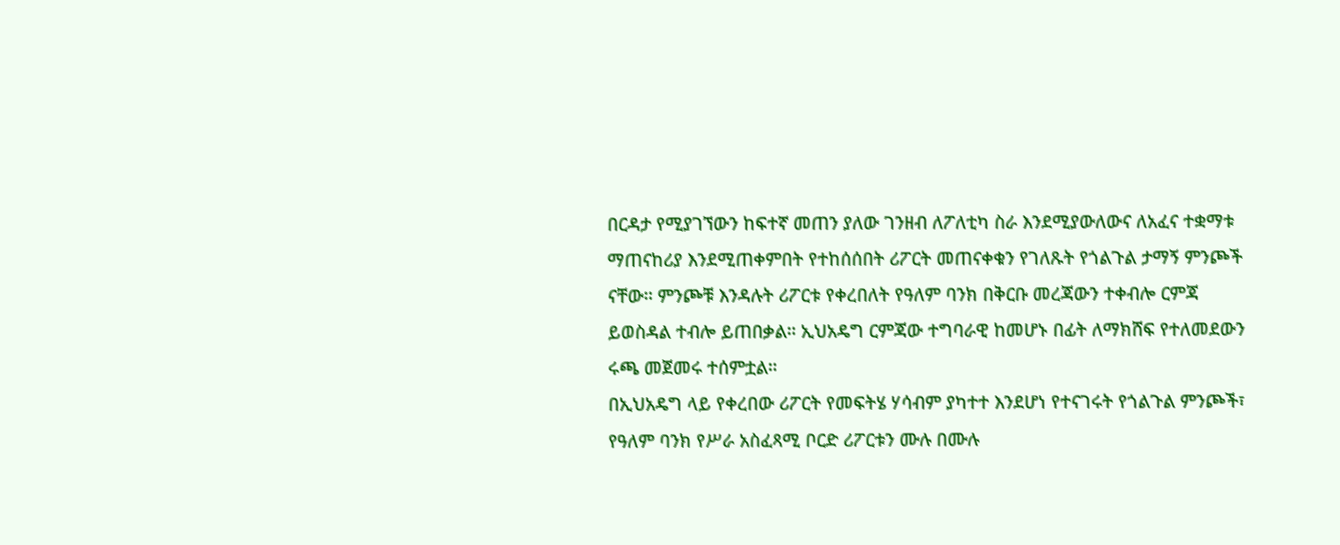በርዳታ የሚያገኘውን ከፍተኛ መጠን ያለው ገንዘብ ለፖለቲካ ስራ እንደሚያውለውና ለአፈና ተቋማቱ ማጠናከሪያ እንደሚጠቀምበት የተከሰሰበት ሪፖርት መጠናቀቁን የገለጹት የጎልጉል ታማኝ ምንጮች ናቸው። ምንጮቹ እንዳሉት ሪፖርቱ የቀረበለት የዓለም ባንክ በቅርቡ መረጃውን ተቀብሎ ርምጃ ይወስዳል ተብሎ ይጠበቃል። ኢህአዴግ ርምጃው ተግባራዊ ከመሆኑ በፊት ለማክሸፍ የተለመደውን ሩጫ መጀመሩ ተሰምቷል።
በኢህአዴግ ላይ የቀረበው ሪፖርት የመፍትሄ ሃሳብም ያካተተ እንደሆነ የተናገሩት የጎልጉል ምንጮች፣ የዓለም ባንክ የሥራ አስፈጻሚ ቦርድ ሪፖርቱን ሙሉ በሙሉ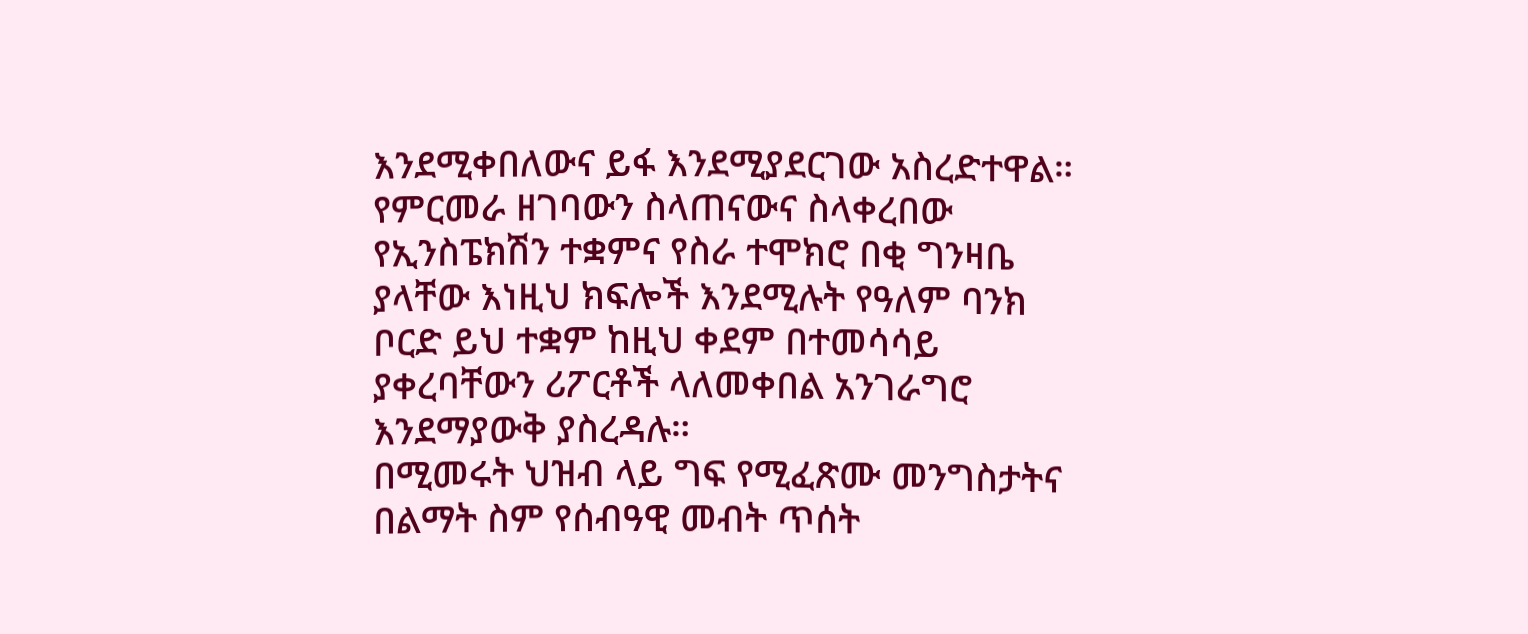እንደሚቀበለውና ይፋ እንደሚያደርገው አስረድተዋል። የምርመራ ዘገባውን ስላጠናውና ስላቀረበው የኢንስፔክሽን ተቋምና የስራ ተሞክሮ በቂ ግንዛቤ ያላቸው እነዚህ ክፍሎች እንደሚሉት የዓለም ባንክ ቦርድ ይህ ተቋም ከዚህ ቀደም በተመሳሳይ ያቀረባቸውን ሪፖርቶች ላለመቀበል አንገራግሮ እንደማያውቅ ያስረዳሉ።
በሚመሩት ህዝብ ላይ ግፍ የሚፈጽሙ መንግስታትና በልማት ስም የሰብዓዊ መብት ጥሰት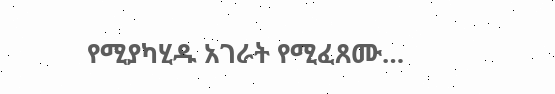የሚያካሂዱ አገራት የሚፈጸሙ…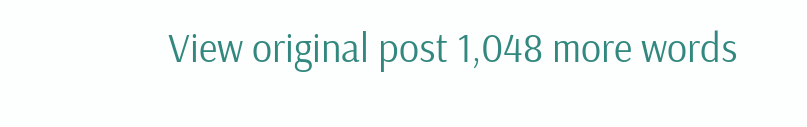View original post 1,048 more words